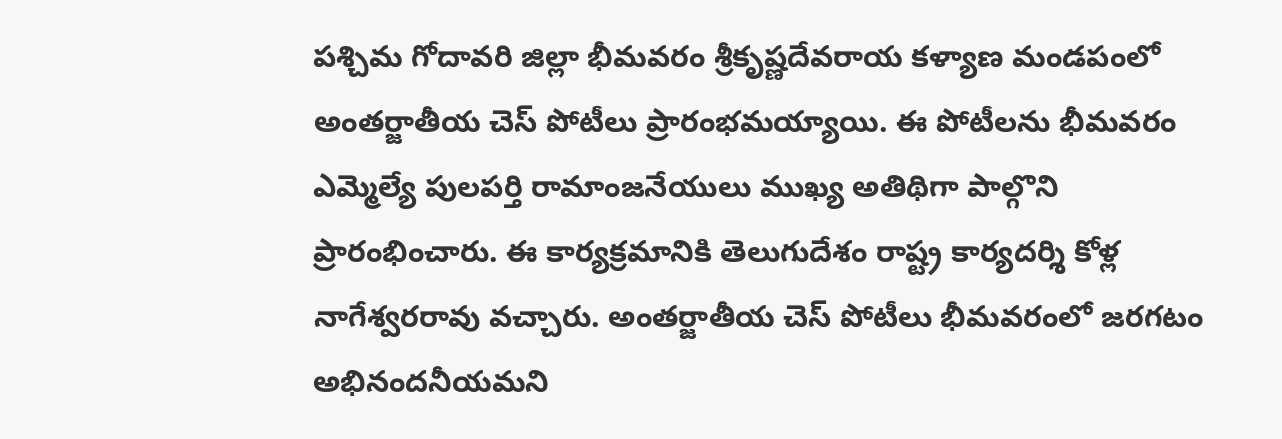పశ్చిమ గోదావరి జిల్లా భీమవరం శ్రీకృష్ణదేవరాయ కళ్యాణ మండపంలో అంతర్జాతీయ చెస్ పోటీలు ప్రారంభమయ్యాయి. ఈ పోటీలను భీమవరం ఎమ్మెల్యే పులపర్తి రామాంజనేయులు ముఖ్య అతిథిగా పాల్గొని ప్రారంభించారు. ఈ కార్యక్రమానికి తెలుగుదేశం రాష్ట్ర కార్యదర్శి కోళ్ల నాగేశ్వరరావు వచ్చారు. అంతర్జాతీయ చెస్ పోటీలు భీమవరంలో జరగటం అభినందనీయమని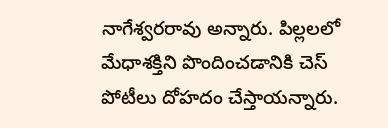నాగేశ్వరరావు అన్నారు. పిల్లలలో మేధాశక్తిని పొందించడానికి చెస్ పోటీలు దోహదం చేస్తాయన్నారు.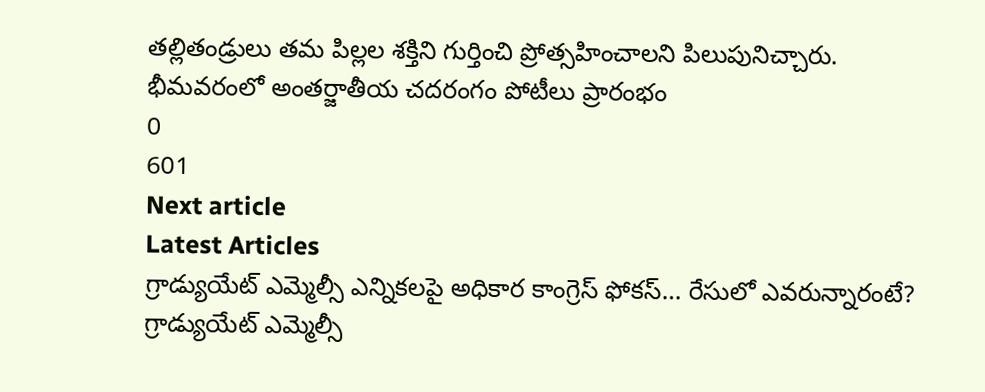తల్లితండ్రులు తమ పిల్లల శక్తిని గుర్తించి ప్రోత్సహించాలని పిలుపునిచ్చారు.
భీమవరంలో అంతర్జాతీయ చదరంగం పోటీలు ప్రారంభం
0
601
Next article
Latest Articles
గ్రాడ్యుయేట్ ఎమ్మెల్సీ ఎన్నికలపై అధికార కాంగ్రెస్ ఫోకస్… రేసులో ఎవరున్నారంటే?
గ్రాడ్యుయేట్ ఎమ్మెల్సీ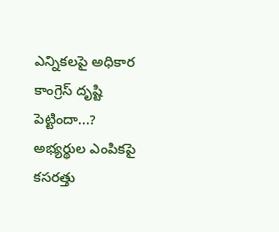ఎన్నికలపై అధికార కాంగ్రెస్ దృష్టి పెట్టిందా...? అభ్యర్థుల ఎంపికపై కసరత్తు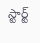స్టార్ట్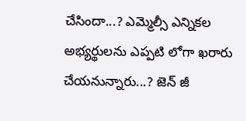చేసిందా...? ఎమ్మెల్సీ ఎన్నికల అభ్యర్థులను ఎప్పటి లోగా ఖరారు చేయనున్నారు...? జెన్ జీ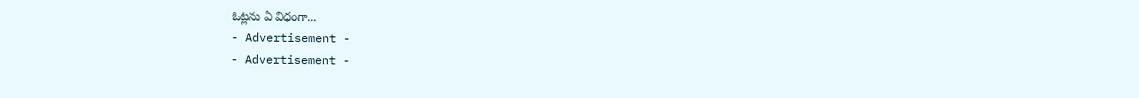ఓట్లను ఏ విధంగా...
- Advertisement -
- Advertisement -